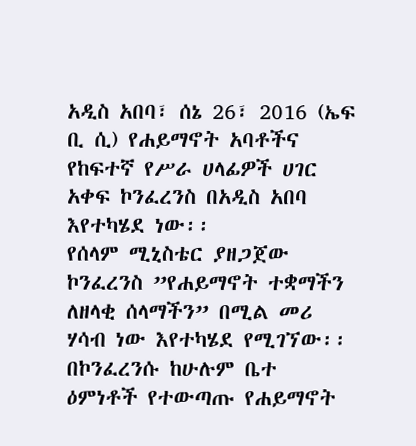አዲስ አበባ፣ ሰኔ 26፣ 2016 (ኤፍ ቢ ሲ) የሐይማኖት አባቶችና የከፍተኛ የሥራ ሀላፊዎች ሀገር አቀፍ ኮንፈረንስ በአዲስ አበባ እየተካሄደ ነው፡፡
የሰላም ሚኒስቴር ያዘጋጀው ኮንፈረንስ ”የሐይማኖት ተቋማችን ለዘላቂ ሰላማችን” በሚል መሪ ሃሳብ ነው እየተካሄደ የሚገኘው፡፡
በኮንፈረንሱ ከሁሉም ቤተ ዕምነቶች የተውጣጡ የሐይማኖት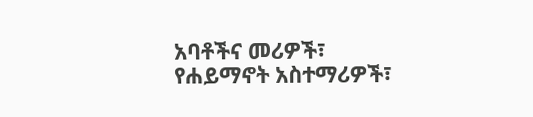አባቶችና መሪዎች፣ የሐይማኖት አስተማሪዎች፣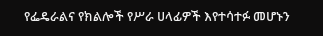የፌዴራልና የክልሎች የሥራ ሀላፊዎች እየተሳተፉ መሆኑን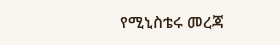የሚኒስቴሩ መረጃ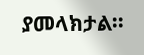ያመላክታል፡፡